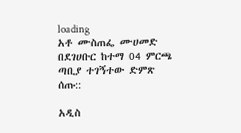loading
አቶ ሙስጠፌ ሙሀመድ በደገሀቡር ከተማ 04 ምርጫ ጣቢያ ተገኝተው ድምጽ ሰጡ::

አዲስ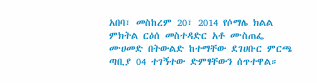አበባ፣ መስከረም 20፣ 2014 የሶማሌ ክልል ምክትል ርዕሰ መስተዳድር አቶ ሙስጠፌ ሙሀመድ በትውልድ ከተማቸው ደገሀቡር ምርጫ ጣቢያ 04 ተገኝተው ድምፃቸውን ሰጥተዋል።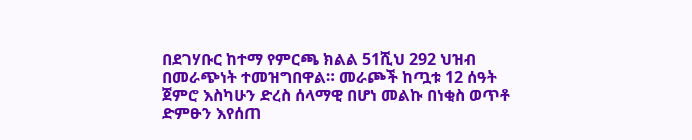በደገሃቡር ከተማ የምርጫ ክልል 51ሺህ 292 ህዝብ በመራጭነት ተመዝግበዋል። መራጮች ከጧቱ 12 ሰዓት ጀምሮ እስካሁን ድረስ ሰላማዊ በሆነ መልኩ በነቂስ ወጥቶ ድምፁን እየሰጠ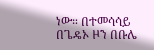ነው። በተመሳሳይ በጌዴኦ ዞን በቡሌ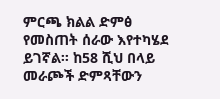ምርጫ ክልል ድምፅ የመስጠት ሰራው እየተካሄደ ይገኛል፡፡ ከ58 ሺህ በላይ መራጮች ድምጻቸውን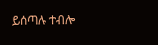ይሰጣሉ ተብሎ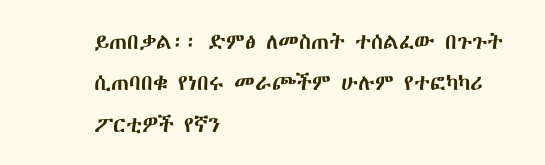ይጠበቃል፡፡ ድምፅ ለመስጠት ተሰልፈው በጉጉት ሲጠባበቁ የነበሩ መራጮችም ሁሉም የተፎካካሪ ፖርቲዎች የኛን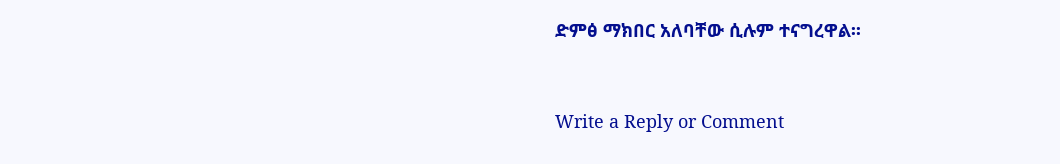ድምፅ ማክበር አለባቸው ሲሉም ተናግረዋል፡፡



Write a Reply or Comment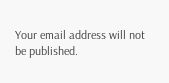Your email address will not be published.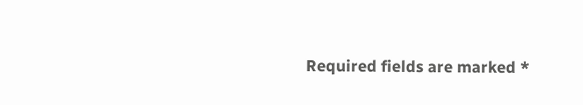Required fields are marked *